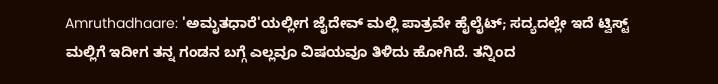Amruthadhaare: 'ಅಮೃತಧಾರೆ'ಯಲ್ಲೀಗ ಜೈದೇವ್ ಮಲ್ಲಿ ಪಾತ್ರವೇ ಹೈಲೈಟ್; ಸದ್ಯದಲ್ಲೇ ಇದೆ ಟ್ವಿಸ್ಟ್
ಮಲ್ಲಿಗೆ ಇದೀಗ ತನ್ನ ಗಂಡನ ಬಗ್ಗೆ ಎಲ್ಲವೂ ವಿಷಯವೂ ತಿಳಿದು ಹೋಗಿದೆ. ತನ್ನಿಂದ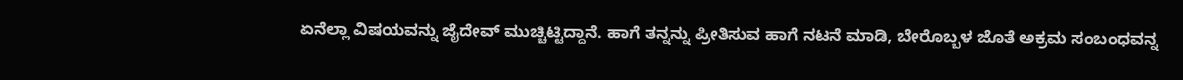ಏನೆಲ್ಲಾ ವಿಷಯವನ್ನು ಜೈದೇವ್ ಮುಚ್ಚಿಟ್ಟಿದ್ದಾನೆ. ಹಾಗೆ ತನ್ನನ್ನು ಪ್ರೀತಿಸುವ ಹಾಗೆ ನಟನೆ ಮಾಡಿ, ಬೇರೊಬ್ಬಳ ಜೊತೆ ಅಕ್ರಮ ಸಂಬಂಧವನ್ನ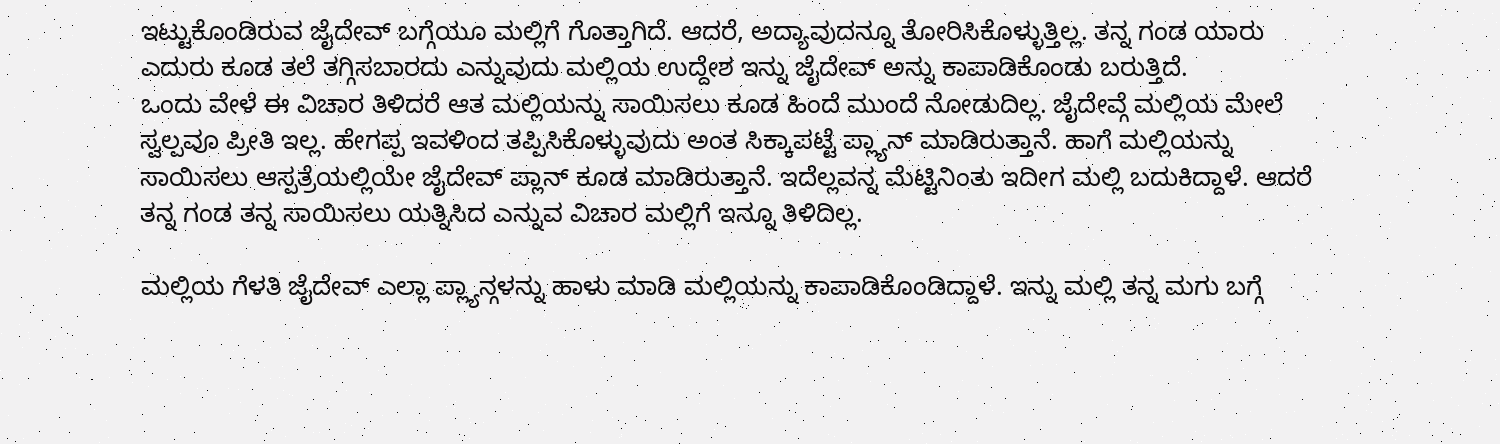ಇಟ್ಟುಕೊಂಡಿರುವ ಜೈದೇವ್ ಬಗ್ಗೆಯೂ ಮಲ್ಲಿಗೆ ಗೊತ್ತಾಗಿದೆ. ಆದರೆ, ಅದ್ಯಾವುದನ್ನೂ ತೋರಿಸಿಕೊಳ್ಳುತ್ತಿಲ್ಲ. ತನ್ನ ಗಂಡ ಯಾರು ಎದುರು ಕೂಡ ತಲೆ ತಗ್ಗಿಸಬಾರದು ಎನ್ನುವುದು ಮಲ್ಲಿಯ ಉದ್ದೇಶ ಇನ್ನು ಜೈದೇವ್ ಅನ್ನು ಕಾಪಾಡಿಕೊಂಡು ಬರುತ್ತಿದೆ.
ಒಂದು ವೇಳೆ ಈ ವಿಚಾರ ತಿಳಿದರೆ ಆತ ಮಲ್ಲಿಯನ್ನು ಸಾಯಿಸಲು ಕೂಡ ಹಿಂದೆ ಮುಂದೆ ನೋಡುದಿಲ್ಲ. ಜೈದೇವ್ಗೆ ಮಲ್ಲಿಯ ಮೇಲೆ ಸ್ವಲ್ಪವೂ ಪ್ರೀತಿ ಇಲ್ಲ. ಹೇಗಪ್ಪ ಇವಳಿಂದ ತಪ್ಪಿಸಿಕೊಳ್ಳುವುದು ಅಂತ ಸಿಕ್ಕಾಪಟ್ಟೆ ಪ್ಲ್ಯಾನ್ ಮಾಡಿರುತ್ತಾನೆ. ಹಾಗೆ ಮಲ್ಲಿಯನ್ನು ಸಾಯಿಸಲು ಆಸ್ಪತ್ರೆಯಲ್ಲಿಯೇ ಜೈದೇವ್ ಪ್ಲಾನ್ ಕೂಡ ಮಾಡಿರುತ್ತಾನೆ. ಇದೆಲ್ಲವನ್ನ ಮೆಟ್ಟಿನಿಂತು ಇದೀಗ ಮಲ್ಲಿ ಬದುಕಿದ್ದಾಳೆ. ಆದರೆ ತನ್ನ ಗಂಡ ತನ್ನ ಸಾಯಿಸಲು ಯತ್ನಿಸಿದ ಎನ್ನುವ ವಿಚಾರ ಮಲ್ಲಿಗೆ ಇನ್ನೂ ತಿಳಿದಿಲ್ಲ.

ಮಲ್ಲಿಯ ಗೆಳತಿ ಜೈದೇವ್ ಎಲ್ಲಾ ಪ್ಲ್ಯಾನ್ಗಳನ್ನು ಹಾಳು ಮಾಡಿ ಮಲ್ಲಿಯನ್ನು ಕಾಪಾಡಿಕೊಂಡಿದ್ದಾಳೆ. ಇನ್ನು ಮಲ್ಲಿ ತನ್ನ ಮಗು ಬಗ್ಗೆ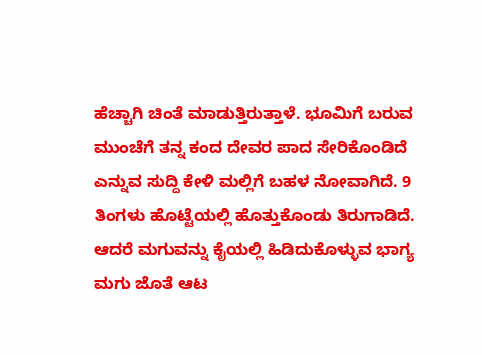ಹೆಚ್ಚಾಗಿ ಚಿಂತೆ ಮಾಡುತ್ತಿರುತ್ತಾಳೆ. ಭೂಮಿಗೆ ಬರುವ ಮುಂಚೆಗೆ ತನ್ನ ಕಂದ ದೇವರ ಪಾದ ಸೇರಿಕೊಂಡಿದೆ ಎನ್ನುವ ಸುದ್ದಿ ಕೇಳಿ ಮಲ್ಲಿಗೆ ಬಹಳ ನೋವಾಗಿದೆ. 9 ತಿಂಗಳು ಹೊಟ್ಟೆಯಲ್ಲಿ ಹೊತ್ತುಕೊಂಡು ತಿರುಗಾಡಿದೆ. ಆದರೆ ಮಗುವನ್ನು ಕೈಯಲ್ಲಿ ಹಿಡಿದುಕೊಳ್ಳುವ ಭಾಗ್ಯ ಮಗು ಜೊತೆ ಆಟ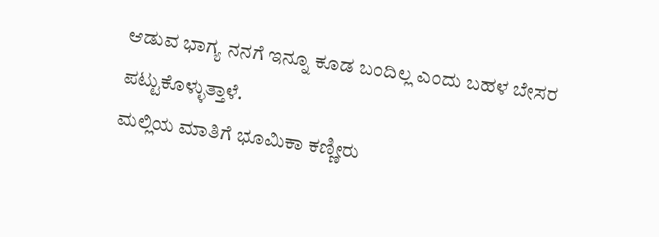ಆಡುವ ಭಾಗ್ಯ ನನಗೆ ಇನ್ನೂ ಕೂಡ ಬಂದಿಲ್ಲ ಎಂದು ಬಹಳ ಬೇಸರ ಪಟ್ಟುಕೊಳ್ಳುತ್ತಾಳೆ.
ಮಲ್ಲಿಯ ಮಾತಿಗೆ ಭೂಮಿಕಾ ಕಣ್ಣೀರು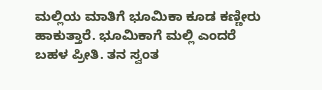ಮಲ್ಲಿಯ ಮಾತಿಗೆ ಭೂಮಿಕಾ ಕೂಡ ಕಣ್ಣೀರು ಹಾಕುತ್ತಾರೆ. ಭೂಮಿಕಾಗೆ ಮಲ್ಲಿ ಎಂದರೆ ಬಹಳ ಪ್ರೀತಿ. ತನ ಸ್ವಂತ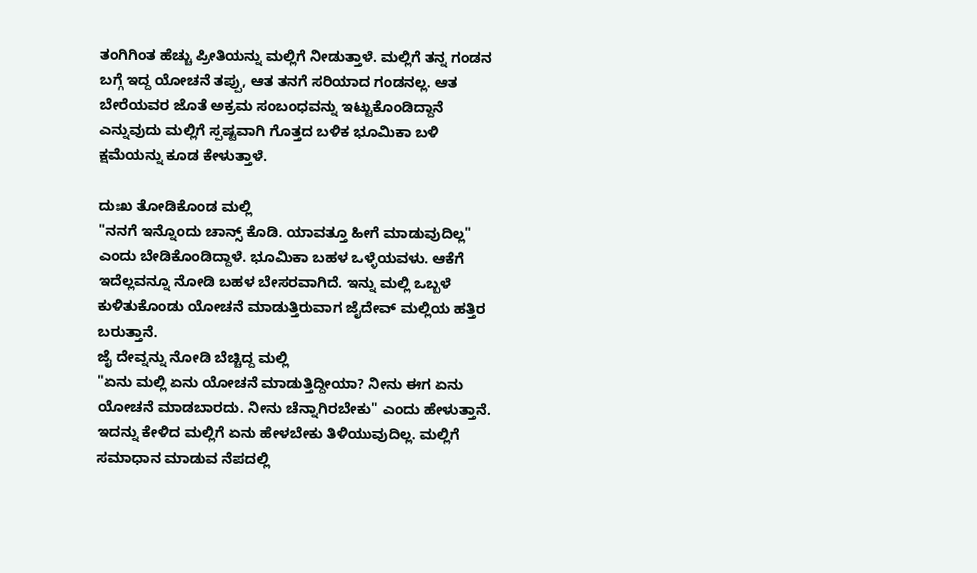ತಂಗಿಗಿಂತ ಹೆಚ್ಚು ಪ್ರೀತಿಯನ್ನು ಮಲ್ಲಿಗೆ ನೀಡುತ್ತಾಳೆ. ಮಲ್ಲಿಗೆ ತನ್ನ ಗಂಡನ ಬಗ್ಗೆ ಇದ್ದ ಯೋಚನೆ ತಪ್ಪು, ಆತ ತನಗೆ ಸರಿಯಾದ ಗಂಡನಲ್ಲ. ಆತ ಬೇರೆಯವರ ಜೊತೆ ಅಕ್ರಮ ಸಂಬಂಧವನ್ನು ಇಟ್ಟುಕೊಂಡಿದ್ದಾನೆ ಎನ್ನುವುದು ಮಲ್ಲಿಗೆ ಸ್ಪಷ್ಟವಾಗಿ ಗೊತ್ತದ ಬಳಿಕ ಭೂಮಿಕಾ ಬಳಿ ಕ್ಷಮೆಯನ್ನು ಕೂಡ ಕೇಳುತ್ತಾಳೆ.

ದುಃಖ ತೋಡಿಕೊಂಡ ಮಲ್ಲಿ
"ನನಗೆ ಇನ್ನೊಂದು ಚಾನ್ಸ್ ಕೊಡಿ. ಯಾವತ್ತೂ ಹೀಗೆ ಮಾಡುವುದಿಲ್ಲ" ಎಂದು ಬೇಡಿಕೊಂಡಿದ್ದಾಳೆ. ಭೂಮಿಕಾ ಬಹಳ ಒಳ್ಳೆಯವಳು. ಆಕೆಗೆ ಇದೆಲ್ಲವನ್ನೂ ನೋಡಿ ಬಹಳ ಬೇಸರವಾಗಿದೆ. ಇನ್ನು ಮಲ್ಲಿ ಒಬ್ಬಳೆ ಕುಳಿತುಕೊಂಡು ಯೋಚನೆ ಮಾಡುತ್ತಿರುವಾಗ ಜೈದೇವ್ ಮಲ್ಲಿಯ ಹತ್ತಿರ ಬರುತ್ತಾನೆ.
ಜೈ ದೇವ್ನನ್ನು ನೋಡಿ ಬೆಚ್ಚಿದ್ದ ಮಲ್ಲಿ
"ಏನು ಮಲ್ಲಿ ಏನು ಯೋಚನೆ ಮಾಡುತ್ತಿದ್ದೀಯಾ? ನೀನು ಈಗ ಏನು ಯೋಚನೆ ಮಾಡಬಾರದು. ನೀನು ಚೆನ್ನಾಗಿರಬೇಕು" ಎಂದು ಹೇಳುತ್ತಾನೆ. ಇದನ್ನು ಕೇಳಿದ ಮಲ್ಲಿಗೆ ಏನು ಹೇಳಬೇಕು ತಿಳಿಯುವುದಿಲ್ಲ. ಮಲ್ಲಿಗೆ ಸಮಾಧಾನ ಮಾಡುವ ನೆಪದಲ್ಲಿ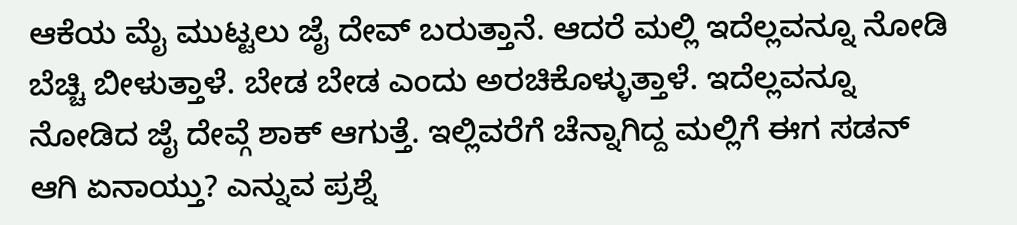ಆಕೆಯ ಮೈ ಮುಟ್ಟಲು ಜೈ ದೇವ್ ಬರುತ್ತಾನೆ. ಆದರೆ ಮಲ್ಲಿ ಇದೆಲ್ಲವನ್ನೂ ನೋಡಿ ಬೆಚ್ಚಿ ಬೀಳುತ್ತಾಳೆ. ಬೇಡ ಬೇಡ ಎಂದು ಅರಚಿಕೊಳ್ಳುತ್ತಾಳೆ. ಇದೆಲ್ಲವನ್ನೂ ನೋಡಿದ ಜೈ ದೇವ್ಗೆ ಶಾಕ್ ಆಗುತ್ತೆ. ಇಲ್ಲಿವರೆಗೆ ಚೆನ್ನಾಗಿದ್ದ ಮಲ್ಲಿಗೆ ಈಗ ಸಡನ್ ಆಗಿ ಏನಾಯ್ತು? ಎನ್ನುವ ಪ್ರಶ್ನೆ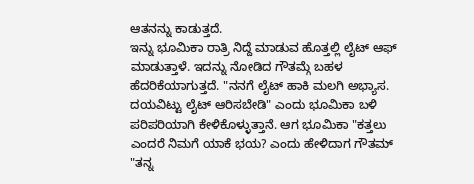ಆತನನ್ನು ಕಾಡುತ್ತದೆ.
ಇನ್ನು ಭೂಮಿಕಾ ರಾತ್ರಿ ನಿದ್ದೆ ಮಾಡುವ ಹೊತ್ತಲ್ಲಿ ಲೈಟ್ ಆಫ್ ಮಾಡುತ್ತಾಳೆ. ಇದನ್ನು ನೋಡಿದ ಗೌತಮ್ಗೆ ಬಹಳ ಹೆದರಿಕೆಯಾಗುತ್ತದೆ. "ನನಗೆ ಲೈಟ್ ಹಾಕಿ ಮಲಗಿ ಅಭ್ಯಾಸ. ದಯವಿಟ್ಟು ಲೈಟ್ ಆರಿಸಬೇಡಿ" ಎಂದು ಭೂಮಿಕಾ ಬಳಿ ಪರಿಪರಿಯಾಗಿ ಕೇಳಿಕೊಳ್ಳುತ್ತಾನೆ. ಆಗ ಭೂಮಿಕಾ "ಕತ್ತಲು ಎಂದರೆ ನಿಮಗೆ ಯಾಕೆ ಭಯ? ಎಂದು ಹೇಳಿದಾಗ ಗೌತಮ್ "ತನ್ನ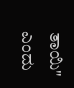ತಾಯಿ" ಎಂದು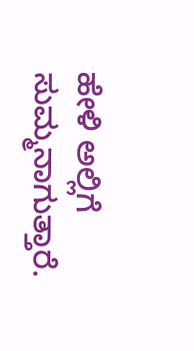ಹೇಳಿ ಅಲ್ಲಿಗೆ ಸುಮ್ಮನಾಗುತ್ತಾರೆ.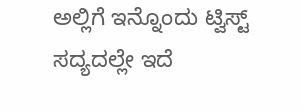ಅಲ್ಲಿಗೆ ಇನ್ನೊಂದು ಟ್ವಿಸ್ಟ್ ಸದ್ಯದಲ್ಲೇ ಇದೆ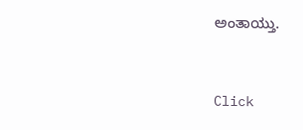ಅಂತಾಯ್ತು.


Click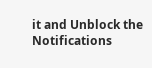it and Unblock the Notifications